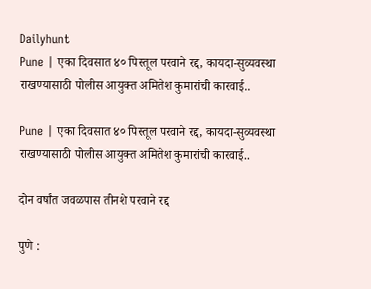Dailyhunt
Pune | एका दिवसात ४० पिस्तूल परवाने रद्द, कायदा-सुव्यवस्था राखण्यासाठी पोलीस आयुक्त अमितेश कुमारांची कारवाई..

Pune | एका दिवसात ४० पिस्तूल परवाने रद्द, कायदा-सुव्यवस्था राखण्यासाठी पोलीस आयुक्त अमितेश कुमारांची कारवाई..

दोन वर्षांत जवळपास तीनशे परवाने रद्द

पुणे :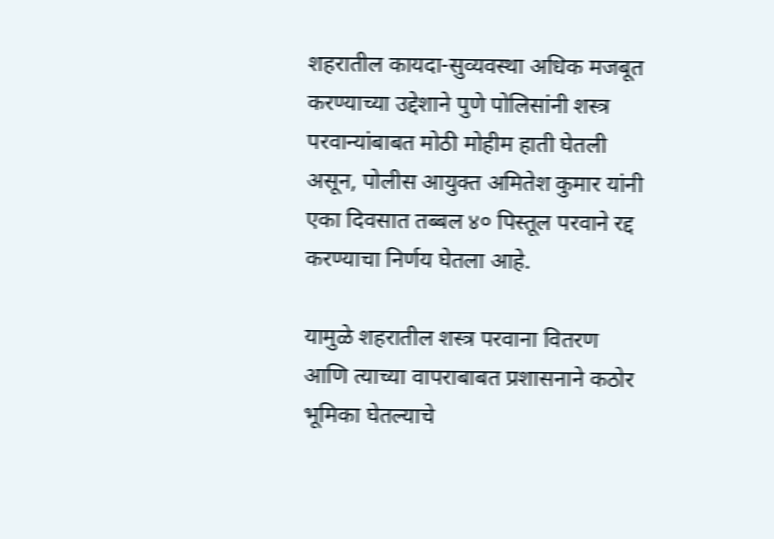शहरातील कायदा-सुव्यवस्था अधिक मजबूत करण्याच्या उद्देशाने पुणे पोलिसांनी शस्त्र परवान्यांबाबत मोठी मोहीम हाती घेतली असून, पोलीस आयुक्त अमितेश कुमार यांनी एका दिवसात तब्बल ४० पिस्तूल परवाने रद्द करण्याचा निर्णय घेतला आहे.

यामुळे शहरातील शस्त्र परवाना वितरण आणि त्याच्या वापराबाबत प्रशासनाने कठोर भूमिका घेतल्याचे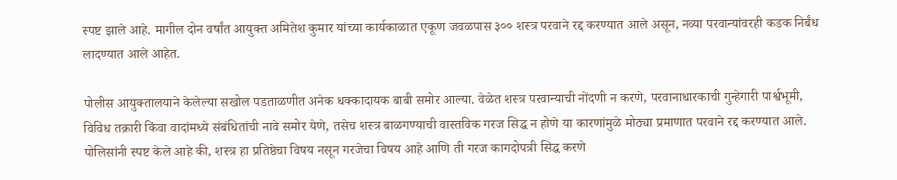स्पष्ट झाले आहे. मागील दोन वर्षांत आयुक्त अमितेश कुमार यांच्या कार्यकाळात एकूण जवळपास ३०० शस्त्र परवाने रद्द करण्यात आले असून, नव्या परवान्यांवरही कडक निर्बंध लादण्यात आले आहेत.

पोलीस आयुक्तालयाने केलेल्या सखोल पडताळणीत अनेक धक्कादायक बाबी समोर आल्या. वेळेत शस्त्र परवान्याची नोंदणी न करणे, परवानाधारकाची गुन्हेगारी पार्श्वभूमी, विविध तक्रारी किंवा वादांमध्ये संबंधितांची नावे समोर येणे, तसेच शस्त्र बाळगण्याची वास्तविक गरज सिद्ध न होणे या कारणांमुळे मोठ्या प्रमाणात परवाने रद्द करण्यात आले. पोलिसांनी स्पष्ट केले आहे की, शस्त्र हा प्रतिष्ठेचा विषय नसून गरजेचा विषय आहे आणि ती गरज कागदोपत्री सिद्ध करणे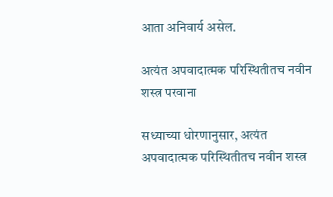आता अनिवार्य असेल.

अत्यंत अपवादात्मक परिस्थितीतच नवीन शस्त्र परवाना

सध्याच्या धोरणानुसार, अत्यंत अपवादात्मक परिस्थितीतच नवीन शस्त्र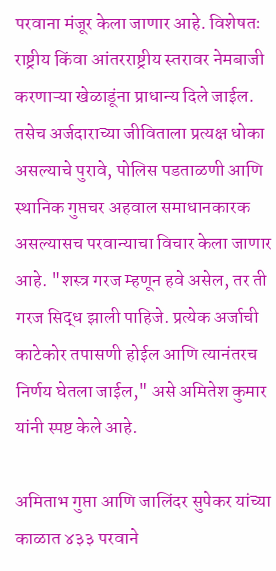परवाना मंजूर केला जाणार आहे. विशेषतः राष्ट्रीय किंवा आंतरराष्ट्रीय स्तरावर नेमबाजी करणाऱ्या खेळाडूंना प्राधान्य दिले जाईल. तसेच अर्जदाराच्या जीविताला प्रत्यक्ष धोका असल्याचे पुरावे, पोलिस पडताळणी आणि स्थानिक गुप्तचर अहवाल समाधानकारक असल्यासच परवान्याचा विचार केला जाणार आहे. "शस्त्र गरज म्हणून हवे असेल, तर ती गरज सिद्ध झाली पाहिजे. प्रत्येक अर्जाची काटेकोर तपासणी होईल आणि त्यानंतरच निर्णय घेतला जाईल," असे अमितेश कुमार यांनी स्पष्ट केले आहे.

अमिताभ गुप्ता आणि जालिंदर सुपेकर यांच्या काळात ४३३ परवाने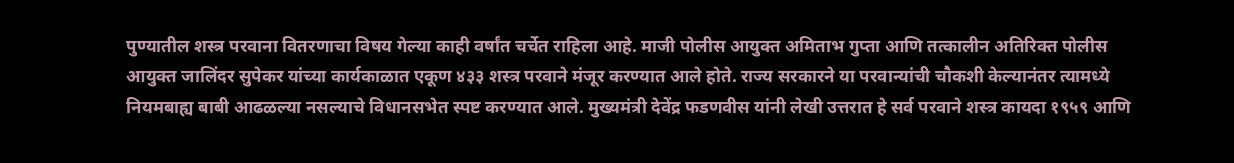पुण्यातील शस्त्र परवाना वितरणाचा विषय गेल्या काही वर्षांत चर्चेत राहिला आहे. माजी पोलीस आयुक्त अमिताभ गुप्ता आणि तत्कालीन अतिरिक्त पोलीस आयुक्त जालिंदर सुपेकर यांच्या कार्यकाळात एकूण ४३३ शस्त्र परवाने मंजूर करण्यात आले होते. राज्य सरकारने या परवान्यांची चौकशी केल्यानंतर त्यामध्ये नियमबाह्य बाबी आढळल्या नसल्याचे विधानसभेत स्पष्ट करण्यात आले. मुख्यमंत्री देवेंद्र फडणवीस यांनी लेखी उत्तरात हे सर्व परवाने शस्त्र कायदा १९५९ आणि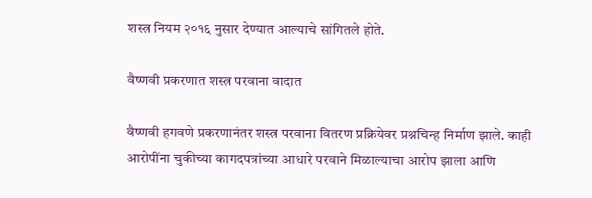शस्त्र नियम २०१६ नुसार देण्यात आल्याचे सांगितले होते.

वैष्णवी प्रकरणात शस्त्र परवाना वादात

वैष्णवी हगवणे प्रकरणानंतर शस्त्र परवाना वितरण प्रक्रियेवर प्रश्नचिन्ह निर्माण झाले. काही आरोपींना चुकीच्या कागदपत्रांच्या आधारे परवाने मिळाल्याचा आरोप झाला आणि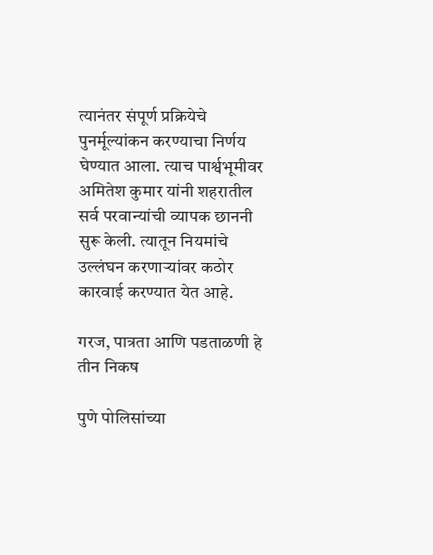त्यानंतर संपूर्ण प्रक्रियेचे पुनर्मूल्यांकन करण्याचा निर्णय घेण्यात आला. त्याच पार्श्वभूमीवर अमितेश कुमार यांनी शहरातील सर्व परवान्यांची व्यापक छाननी सुरू केली. त्यातून नियमांचे उल्लंघन करणाऱ्यांवर कठोर कारवाई करण्यात येत आहे.

गरज, पात्रता आणि पडताळणी हे तीन निकष

पुणे पोलिसांच्या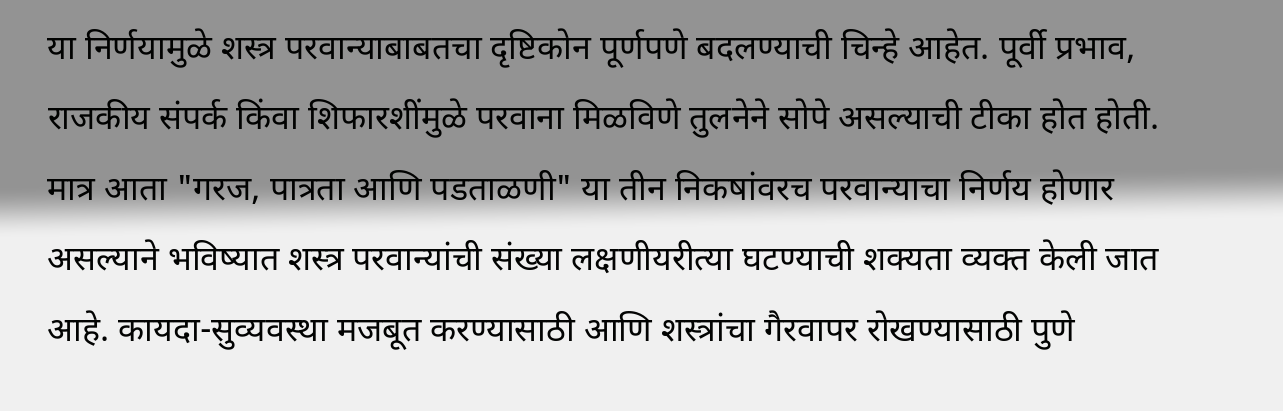या निर्णयामुळे शस्त्र परवान्याबाबतचा दृष्टिकोन पूर्णपणे बदलण्याची चिन्हे आहेत. पूर्वी प्रभाव, राजकीय संपर्क किंवा शिफारशींमुळे परवाना मिळविणे तुलनेने सोपे असल्याची टीका होत होती. मात्र आता "गरज, पात्रता आणि पडताळणी" या तीन निकषांवरच परवान्याचा निर्णय होणार असल्याने भविष्यात शस्त्र परवान्यांची संख्या लक्षणीयरीत्या घटण्याची शक्यता व्यक्त केली जात आहे. कायदा-सुव्यवस्था मजबूत करण्यासाठी आणि शस्त्रांचा गैरवापर रोखण्यासाठी पुणे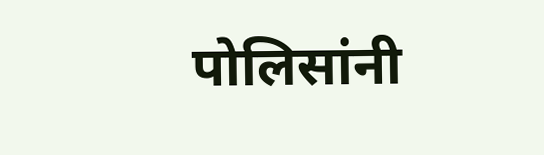पोलिसांनी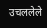उचललेले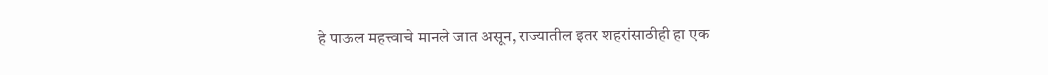हे पाऊल महत्त्वाचे मानले जात असून, राज्यातील इतर शहरांसाठीही हा एक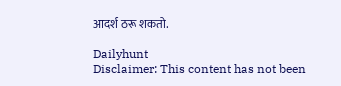आदर्श ठरू शकतो.

Dailyhunt
Disclaimer: This content has not been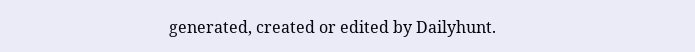generated, created or edited by Dailyhunt.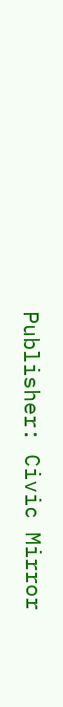Publisher: Civic Mirror